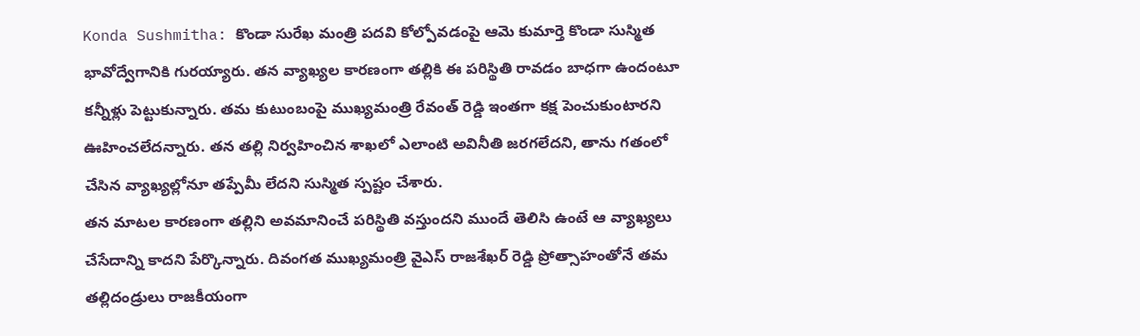Konda Sushmitha: కొండా సురేఖ మంత్రి పదవి కోల్పోవడంపై ఆమె కుమార్తె కొండా సుస్మిత భావోద్వేగానికి గురయ్యారు. తన వ్యాఖ్యల కారణంగా తల్లికి ఈ పరిస్థితి రావడం బాధగా ఉందంటూ కన్నీళ్లు పెట్టుకున్నారు. తమ కుటుంబంపై ముఖ్యమంత్రి రేవంత్ రెడ్డి ఇంతగా కక్ష పెంచుకుంటారని ఊహించలేదన్నారు. తన తల్లి నిర్వహించిన శాఖలో ఎలాంటి అవినీతి జరగలేదని, తాను గతంలో చేసిన వ్యాఖ్యల్లోనూ తప్పేమీ లేదని సుస్మిత స్పష్టం చేశారు.
తన మాటల కారణంగా తల్లిని అవమానించే పరిస్థితి వస్తుందని ముందే తెలిసి ఉంటే ఆ వ్యాఖ్యలు చేసేదాన్ని కాదని పేర్కొన్నారు. దివంగత ముఖ్యమంత్రి వైఎస్ రాజశేఖర్ రెడ్డి ప్రోత్సాహంతోనే తమ తల్లిదండ్రులు రాజకీయంగా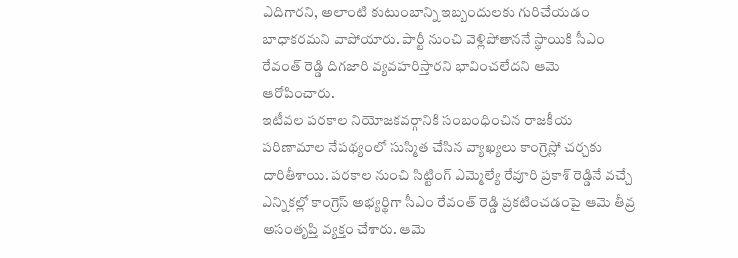ఎదిగారని, అలాంటి కుటుంబాన్ని ఇబ్బందులకు గురిచేయడం బాధాకరమని వాపోయారు. పార్టీ నుంచి వెళ్లిపోతాననే స్థాయికి సీఎం రేవంత్ రెడ్డి దిగజారి వ్యవహరిస్తారని భావించలేదని ఆమె ఆరోపించారు.
ఇటీవల పరకాల నియోజకవర్గానికి సంబంధించిన రాజకీయ పరిణామాల నేపథ్యంలో సుస్మిత చేసిన వ్యాఖ్యలు కాంగ్రెస్లో చర్చకు దారితీశాయి. పరకాల నుంచి సిట్టింగ్ ఎమ్మెల్యే రేవూరి ప్రకాశ్ రెడ్డినే వచ్చే ఎన్నికల్లో కాంగ్రెస్ అభ్యర్థిగా సీఎం రేవంత్ రెడ్డి ప్రకటించడంపై ఆమె తీవ్ర అసంతృప్తి వ్యక్తం చేశారు. ఆమె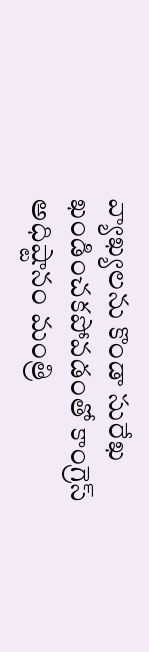వ్యాఖ్యలను కొండా సురేఖ ఖండించకపోవడంతో కాంగ్రెస్ అధిష్టానం మంత్రి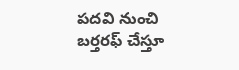పదవి నుంచి బర్తరఫ్ చేస్తూ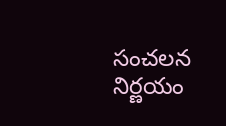సంచలన నిర్ణయం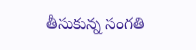తీసుకున్న సంగతి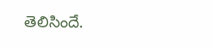తెలిసిందే.